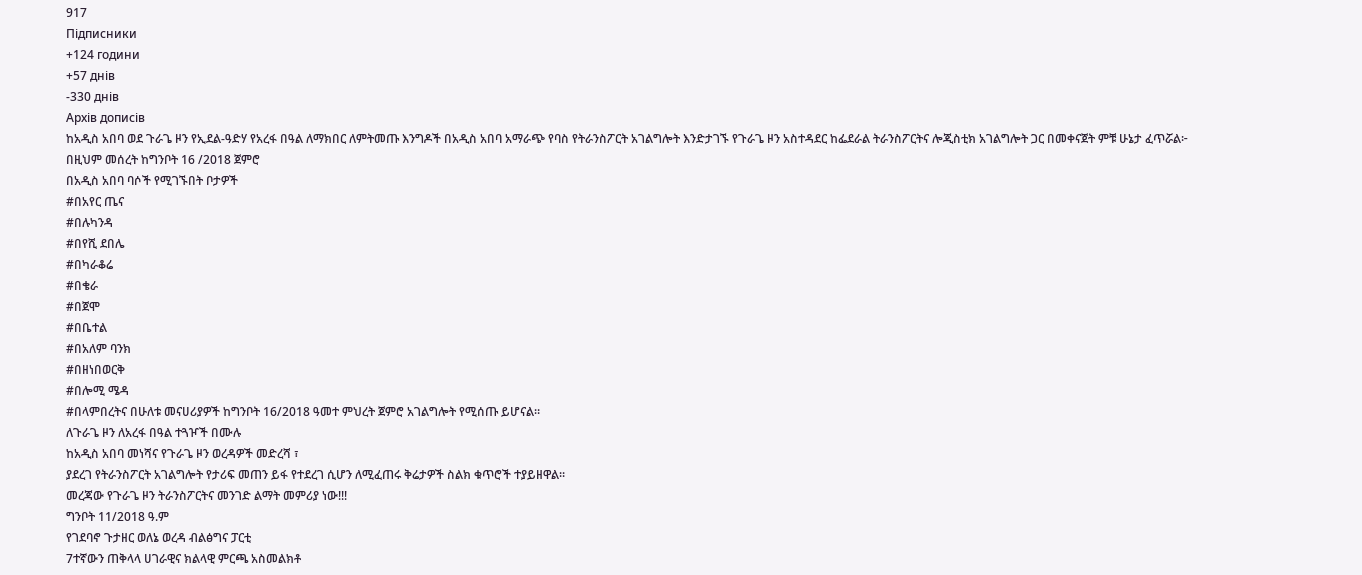917
Підписники
+124 години
+57 днів
-330 днів
Архів дописів
ከአዲስ አበባ ወደ ጉራጌ ዞን የኢደል-ዓድሃ የአረፋ በዓል ለማክበር ለምትመጡ እንግዶች በአዲስ አበባ አማራጭ የባስ የትራንስፖርት አገልግሎት እንድታገኙ የጉራጌ ዞን አስተዳደር ከፌደራል ትራንስፖርትና ሎጂስቲክ አገልግሎት ጋር በመቀናጀት ምቹ ሁኔታ ፈጥሯል፦
በዚህም መሰረት ከግንቦት 16 /2018 ጀምሮ
በአዲስ አበባ ባሶች የሚገኙበት ቦታዎች
#በአየር ጤና
#በሉካንዳ
#በየሺ ደበሌ
#በካራቆሬ
#በቄራ
#በጀሞ
#በቤተል
#በአለም ባንክ
#በዘነበወርቅ
#በሎሚ ሜዳ
#በላምበረትና በሁለቱ መናሀሪያዎች ከግንቦት 16/2018 ዓመተ ምህረት ጀምሮ አገልግሎት የሚሰጡ ይሆናል።
ለጉራጌ ዞን ለአረፋ በዓል ተጓዦች በሙሉ
ከአዲስ አበባ መነሻና የጉራጌ ዞን ወረዳዎች መድረሻ ፣
ያደረገ የትራንስፖርት አገልግሎት የታሪፍ መጠን ይፋ የተደረገ ሲሆን ለሚፈጠሩ ቅሬታዎች ስልክ ቁጥሮች ተያይዘዋል።
መረጃው የጉራጌ ዞን ትራንስፖርትና መንገድ ልማት መምሪያ ነው!!!
ግንቦት 11/2018 ዓ.ም
የገደባኖ ጉታዘር ወለኔ ወረዳ ብልፅግና ፓርቲ
7ተኛውን ጠቅላላ ሀገራዊና ክልላዊ ምርጫ አስመልክቶ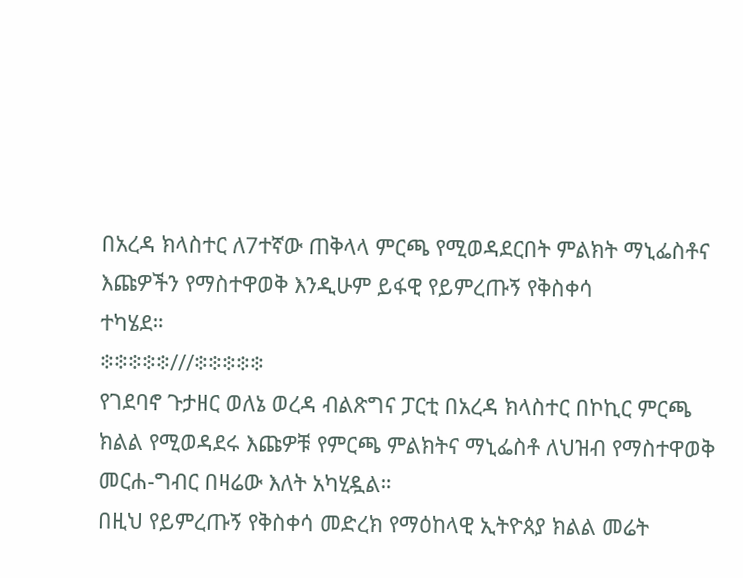በአረዳ ክላስተር ለ7ተኛው ጠቅላላ ምርጫ የሚወዳደርበት ምልክት ማኒፌስቶና እጩዎችን የማስተዋወቅ እንዲሁም ይፋዊ የይምረጡኝ የቅስቀሳ
ተካሄደ።
፨፨፨፨፨///፨፨፨፨፨
የገደባኖ ጉታዘር ወለኔ ወረዳ ብልጽግና ፓርቲ በአረዳ ክላስተር በኮኪር ምርጫ ክልል የሚወዳደሩ እጩዎቹ የምርጫ ምልክትና ማኒፌስቶ ለህዝብ የማስተዋወቅ መርሐ-ግብር በዛሬው እለት አካሂዷል።
በዚህ የይምረጡኝ የቅስቀሳ መድረክ የማዕከላዊ ኢትዮጰያ ክልል መሬት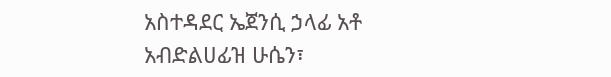አስተዳደር ኤጀንሲ ኃላፊ አቶ አብድልሀፊዝ ሁሴን፣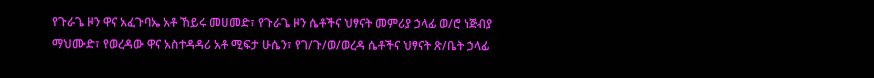የጉራጌ ዞን ዋና አፈጉባኤ አቶ ኸይሩ መሀመድ፣ የጉራጌ ዞን ሴቶችና ህፃናት መምሪያ ኃላፊ ወ/ሮ ነጅብያ ማህሙድ፣ የወረዳው ዋና አስተዳዳሪ አቶ ሚፍታ ሁሴን፣ የገ/ጉ/ወ/ወረዳ ሴቶችና ህፃናት ጽ/ቤት ኃላፊ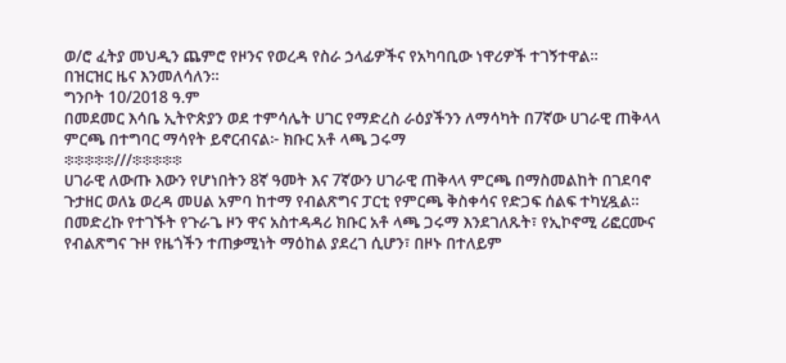ወ/ሮ ፈትያ መህዲን ጨምሮ የዞንና የወረዳ የስራ ኃላፊዎችና የአካባቢው ነዋሪዎች ተገኝተዋል።
በዝርዝር ዜና እንመለሳለን።
ግንቦት 10/2018 ዓ.ም
በመደመር እሳቤ ኢትዮጵያን ወደ ተምሳሌት ሀገር የማድረስ ራዕያችንን ለማሳካት በ7ኛው ሀገራዊ ጠቅላላ ምርጫ በተግባር ማሳየት ይኖርብናል፦ ክቡር አቶ ላጫ ጋሩማ
፨፨፨፨፨///፨፨፨፨፨
ሀገራዊ ለውጡ እውን የሆነበትን 8ኛ ዓመት እና 7ኛውን ሀገራዊ ጠቅላላ ምርጫ በማስመልከት በገደባኖ ጉታዘር ወለኔ ወረዳ መሀል አምባ ከተማ የብልጽግና ፓርቲ የምርጫ ቅስቀሳና የድጋፍ ሰልፍ ተካሂዷል።
በመድረኩ የተገኙት የጉራጌ ዞን ዋና አስተዳዳሪ ክቡር አቶ ላጫ ጋሩማ እንደገለጹት፣ የኢኮኖሚ ሪፎርሙና የብልጽግና ጉዞ የዜጎችን ተጠቃሚነት ማዕከል ያደረገ ሲሆን፣ በዞኑ በተለይም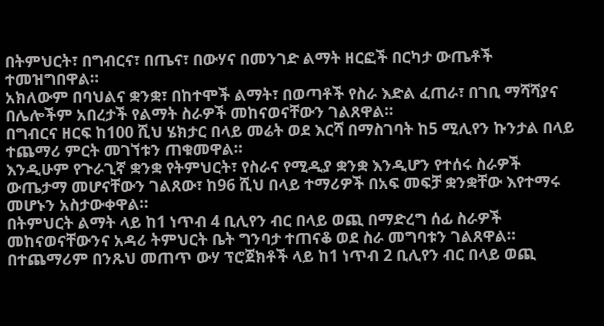በትምህርት፣ በግብርና፣ በጤና፣ በውሃና በመንገድ ልማት ዘርፎች በርካታ ውጤቶች ተመዝግበዋል።
አክለውም በባህልና ቋንቋ፣ በከተሞች ልማት፣ በወጣቶች የስራ እድል ፈጠራ፣ በገቢ ማሻሻያና በሌሎችም አበረታች የልማት ስራዎች መከናወናቸውን ገልጸዋል።
በግብርና ዘርፍ ከ100 ሺህ ሄክታር በላይ መሬት ወደ እርሻ በማስገባት ከ5 ሚሊየን ኩንታል በላይ ተጨማሪ ምርት መገኘቱን ጠቁመዋል።
እንዲሁም የጉራጊኛ ቋንቋ የትምህርት፣ የስራና የሚዲያ ቋንቋ እንዲሆን የተሰሩ ስራዎች ውጤታማ መሆናቸውን ገልጸው፣ ከ96 ሺህ በላይ ተማሪዎች በአፍ መፍቻ ቋንቋቸው እየተማሩ መሆኑን አስታውቀዋል።
በትምህርት ልማት ላይ ከ1 ነጥብ 4 ቢሊየን ብር በላይ ወጪ በማድረግ ሰፊ ስራዎች መከናወናቸውንና አዳሪ ትምህርት ቤት ግንባታ ተጠናቆ ወደ ስራ መግባቱን ገልጸዋል።
በተጨማሪም በንጹህ መጠጥ ውሃ ፕሮጀክቶች ላይ ከ1 ነጥብ 2 ቢሊየን ብር በላይ ወጪ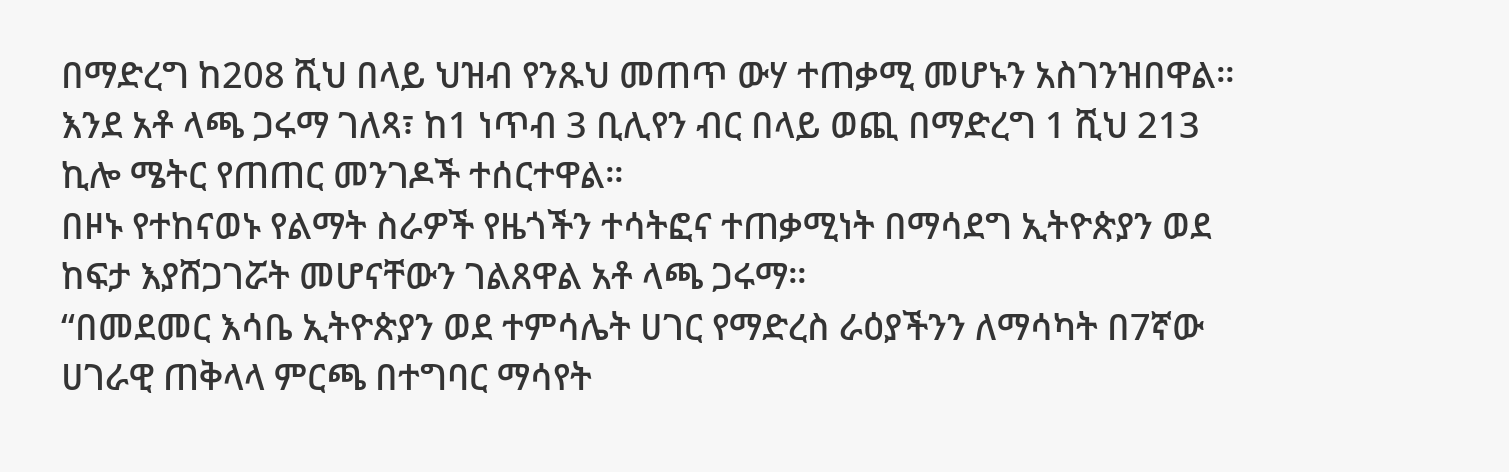በማድረግ ከ208 ሺህ በላይ ህዝብ የንጹህ መጠጥ ውሃ ተጠቃሚ መሆኑን አስገንዝበዋል።
እንደ አቶ ላጫ ጋሩማ ገለጻ፣ ከ1 ነጥብ 3 ቢሊየን ብር በላይ ወጪ በማድረግ 1 ሺህ 213 ኪሎ ሜትር የጠጠር መንገዶች ተሰርተዋል።
በዞኑ የተከናወኑ የልማት ስራዎች የዜጎችን ተሳትፎና ተጠቃሚነት በማሳደግ ኢትዮጵያን ወደ ከፍታ እያሸጋገሯት መሆናቸውን ገልጸዋል አቶ ላጫ ጋሩማ።
“በመደመር እሳቤ ኢትዮጵያን ወደ ተምሳሌት ሀገር የማድረስ ራዕያችንን ለማሳካት በ7ኛው ሀገራዊ ጠቅላላ ምርጫ በተግባር ማሳየት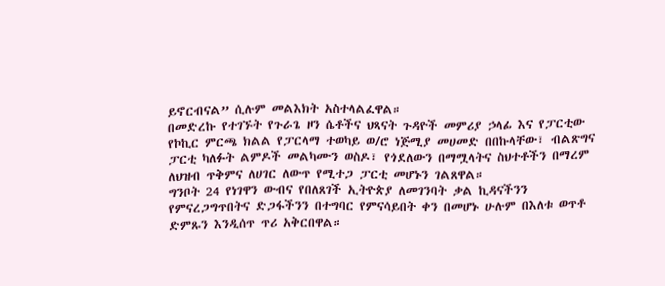ይኖርብናል” ሲሉም መልእክት አስተላልፈዋል።
በመድረኩ የተገኙት የጉራጌ ዞን ሴቶችና ህጻናት ጉዳዮች መምሪያ ኃላፊ እና የፓርቲው የኮኪር ምርጫ ክልል የፓርላማ ተወካይ ወ/ሮ ነጅሚያ መሀመድ በበኩላቸው፣ ብልጽግና ፓርቲ ካለፉት ልምዶች መልካሙን ወስዶ፣ የጎደለውን በማሟላትና ስህተቶችን በማረም ለህዝብ ጥቅምና ለሀገር ለውጥ የሚተጋ ፓርቲ መሆኑን ገልጸዋል።
ግንቦት 24 የነገዋን ውብና የበለጸገች ኢትዮጵያ ለመገንባት ቃል ኪዳናችንን የምናረጋግጥበትና ድጋፋችንን በተግባር የምናሳይበት ቀን በመሆኑ ሁሉም በእለቱ ወጥቶ ድምጹን እንዲሰጥ ጥሪ አቅርበዋል።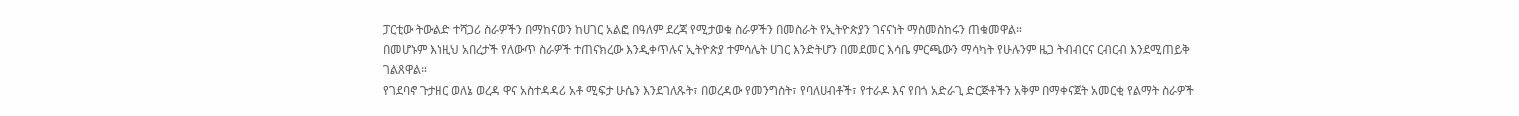ፓርቲው ትውልድ ተሻጋሪ ስራዎችን በማከናወን ከሀገር አልፎ በዓለም ደረጃ የሚታወቁ ስራዎችን በመስራት የኢትዮጵያን ገናናነት ማስመስከሩን ጠቁመዋል።
በመሆኑም እነዚህ አበረታች የለውጥ ስራዎች ተጠናክረው እንዲቀጥሉና ኢትዮጵያ ተምሳሌት ሀገር እንድትሆን በመደመር እሳቤ ምርጫውን ማሳካት የሁሉንም ዜጋ ትብብርና ርብርብ እንደሚጠይቅ ገልጸዋል።
የገደባኖ ጉታዘር ወለኔ ወረዳ ዋና አስተዳዳሪ አቶ ሚፍታ ሁሴን እንደገለጹት፣ በወረዳው የመንግስት፣ የባለሀብቶች፣ የተራዶ እና የበጎ አድራጊ ድርጅቶችን አቅም በማቀናጀት አመርቂ የልማት ስራዎች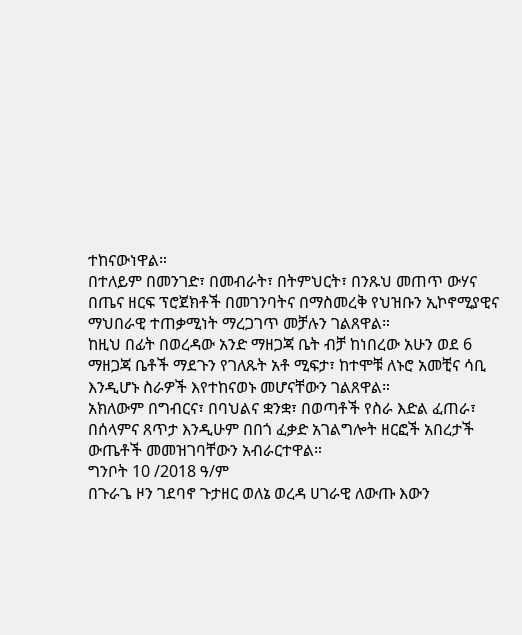ተከናውነዋል።
በተለይም በመንገድ፣ በመብራት፣ በትምህርት፣ በንጹህ መጠጥ ውሃና በጤና ዘርፍ ፕሮጀክቶች በመገንባትና በማስመረቅ የህዝቡን ኢኮኖሚያዊና ማህበራዊ ተጠቃሚነት ማረጋገጥ መቻሉን ገልጸዋል።
ከዚህ በፊት በወረዳው አንድ ማዘጋጃ ቤት ብቻ ከነበረው አሁን ወደ 6 ማዘጋጃ ቤቶች ማደጉን የገለጹት አቶ ሚፍታ፣ ከተሞቹ ለኑሮ አመቺና ሳቢ እንዲሆኑ ስራዎች እየተከናወኑ መሆናቸውን ገልጸዋል።
አክለውም በግብርና፣ በባህልና ቋንቋ፣ በወጣቶች የስራ እድል ፈጠራ፣ በሰላምና ጸጥታ እንዲሁም በበጎ ፈቃድ አገልግሎት ዘርፎች አበረታች ውጤቶች መመዝገባቸውን አብራርተዋል።
ግንቦት 10 /2018 ዓ/ም
በጉራጌ ዞን ገደባኖ ጉታዘር ወለኔ ወረዳ ሀገራዊ ለውጡ እውን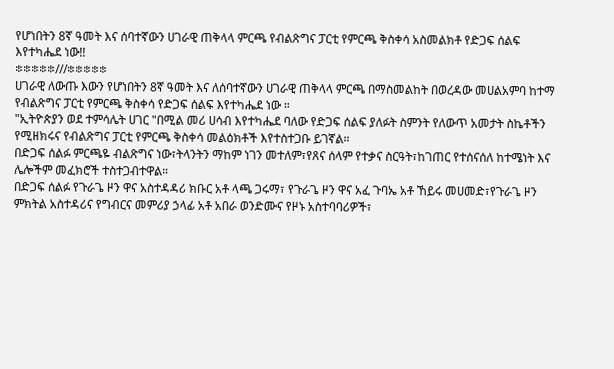የሆነበትን 8ኛ ዓመት እና ሰባተኛውን ሀገራዊ ጠቅላላ ምርጫ የብልጽግና ፓርቲ የምርጫ ቅስቀሳ አስመልክቶ የድጋፍ ሰልፍ እየተካሔደ ነው!!
፨፨፨፨፨///፨፨፨፨፨
ሀገራዊ ለውጡ እውን የሆነበትን 8ኛ ዓመት እና ለሰባተኛውን ሀገራዊ ጠቅላላ ምርጫ በማስመልከት በወረዳው መሀልአምባ ከተማ የብልጽግና ፓርቲ የምርጫ ቅስቀሳ የድጋፍ ሰልፍ እየተካሔደ ነው ።
"ኢትዮጵያን ወደ ተምሳሌት ሀገር "በሚል መሪ ሀሳብ እየተካሔደ ባለው የድጋፍ ሰልፍ ያለፉት ስምንት የለውጥ አመታት ስኬቶችን የሚዘክሩና የብልጽግና ፓርቲ የምርጫ ቅስቀሳ መልዕክቶች እየተስተጋቡ ይገኛል።
በድጋፍ ሰልፉ ምርጫዬ ብልጽግና ነው፣ትላንትን ማከም ነገን መተለም፣የጸና ሰላም የተቃና ስርዓት፣ከገጠር የተሰናሰለ ከተሜነት እና ሌሎችም መፈክሮች ተስተጋብተዋል።
በድጋፍ ሰልፉ የጉራጌ ዞን ዋና አስተዳዳሪ ክቡር አቶ ላጫ ጋሩማ፣ የጉራጌ ዞን ዋና አፈ ጉባኤ አቶ ኸይሩ መሀመድ፣የጉራጌ ዞን ምክትል አስተዳሪና የግብርና መምሪያ ኃላፊ አቶ አበራ ወንድሙና የዞኑ አስተባባሪዎች፣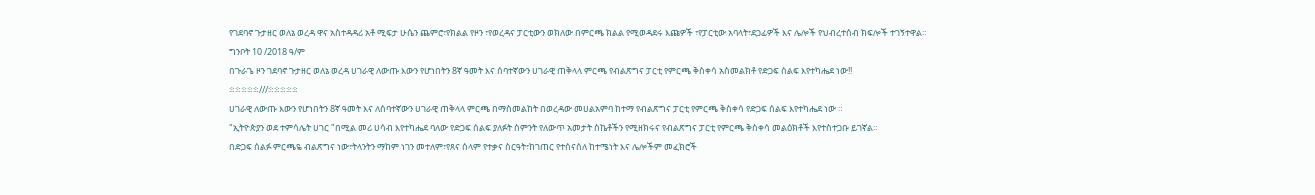የገደባኖ ጉታዘር ወለኔ ወረዳ ዋና አስተዳዳሪ አቶ ሚፍታ ሁሴን ጨምሮ፣የክልል የዞን ፣የወረዳና ፓርቲውን ወክለው በምርጫ ክልል የሚወዳደሩ እጩዎች ፣የፓርቲው አባላት፣ደጋፊዎች እና ሌሎች የህብረተሰብ ክፍሎች ተገኝተዋል።
ግንቦት 10 /2018 ዓ/ም
በጉራጌ ዞን ገደባኖ ጉታዘር ወለኔ ወረዳ ሀገራዊ ለውጡ እውን የሆነበትን 8ኛ ዓመት እና ሰባተኛውን ሀገራዊ ጠቅላላ ምርጫ የብልጽግና ፓርቲ የምርጫ ቅስቀሳ አስመልክቶ የድጋፍ ሰልፍ እየተካሔደ ነው!!
፨፨፨፨፨///፨፨፨፨፨
ሀገራዊ ለውጡ እውን የሆነበትን 8ኛ ዓመት እና ለሰባተኛውን ሀገራዊ ጠቅላላ ምርጫ በማስመልከት በወረዳው መሀልአምባ ከተማ የብልጽግና ፓርቲ የምርጫ ቅስቀሳ የድጋፍ ሰልፍ እየተካሔደ ነው ።
"ኢትዮጵያን ወደ ተምሳሌት ሀገር "በሚል መሪ ሀሳብ እየተካሔደ ባለው የድጋፍ ሰልፍ ያለፉት ስምንት የለውጥ አመታት ስኬቶችን የሚዘክሩና የብልጽግና ፓርቲ የምርጫ ቅስቀሳ መልዕክቶች እየተስተጋቡ ይገኛል።
በድጋፍ ሰልፉ ምርጫዬ ብልጽግና ነው፣ትላንትን ማከም ነገን መተለም፣የጸና ሰላም የተቃና ስርዓት፣ከገጠር የተሰናሰለ ከተሜነት እና ሌሎችም መፈክሮች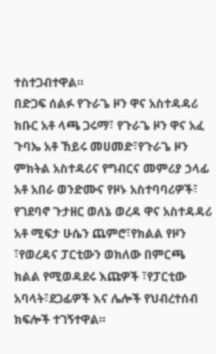ተስተጋብተዋል።
በድጋፍ ሰልፉ የጉራጌ ዞን ዋና አስተዳዳሪ ክቡር አቶ ላጫ ጋሩማ፣ የጉራጌ ዞን ዋና አፈ ጉባኤ አቶ ኸይሩ መሀመድ፣የጉራጌ ዞን ምክትል አስተዳሪና የግብርና መምሪያ ኃላፊ አቶ አበራ ወንድሙና የዞኑ አስተባባሪዎች፣ የገደባኖ ጉታዘር ወለኔ ወረዳ ዋና አስተዳዳሪ አቶ ሚፍታ ሁሴን ጨምሮ፣የክልል የዞን ፣የወረዳና ፓርቲውን ወክለው በምርጫ ክልል የሚወዳደሩ እጩዎች ፣የፓርቲው አባላት፣ደጋፊዎች እና ሌሎች የህብረተሰብ ክፍሎች ተገኝተዋል።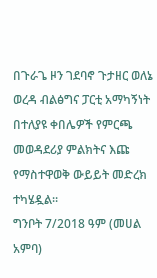በጉራጌ ዞን ገደባኖ ጉታዘር ወለኔ ወረዳ ብልፅግና ፓርቲ አማካኝነት በተለያዩ ቀበሌዎች የምርጫ መወዳደሪያ ምልክትና እጩ የማስተዋወቅ ውይይት መድረክ ተካሄዷል።
ግንቦት 7/2018 ዓም (መሀል አምባ)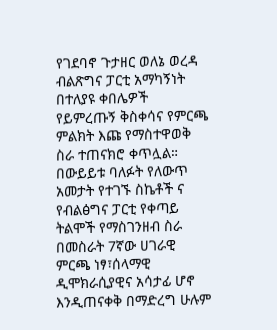የገደባኖ ጉታዘር ወለኔ ወረዳ ብልጽግና ፓርቲ አማካኝነት በተለያዩ ቀበሌዎች የይምረጡኝ ቅስቀሳና የምርጫ ምልክት እጩ የማስተዋወቅ ስራ ተጠናክሮ ቀጥሏል።
በውይይቱ ባለፉት የለውጥ አመታት የተገኙ ስኬቶች ና የብልፅግና ፓርቲ የቀጣይ ትልሞች የማስገንዘብ ስራ በመስራት 7ኛው ሀገራዊ ምርጫ ነፃ፣ሰላማዊ ዲሞክራሲያዊና አሳታፊ ሆኖ እንዲጠናቀቅ በማድረግ ሁሉም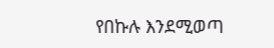የበኩሉ እንደሚወጣ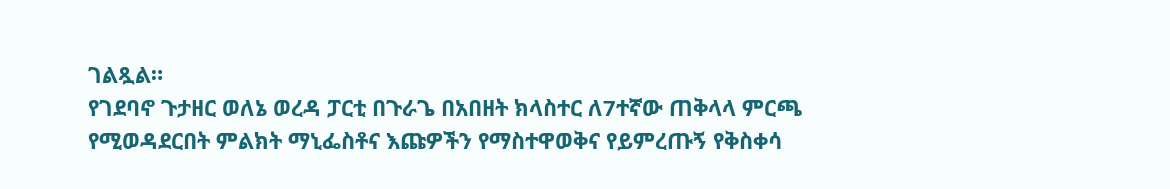ገልጿል።
የገደባኖ ጉታዘር ወለኔ ወረዳ ፓርቲ በጉራጌ በአበዘት ክላስተር ለ7ተኛው ጠቅላላ ምርጫ የሚወዳደርበት ምልክት ማኒፌስቶና እጩዎችን የማስተዋወቅና የይምረጡኝ የቅስቀሳ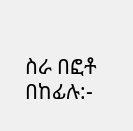ስራ በፎቶ በከፊሉ:-